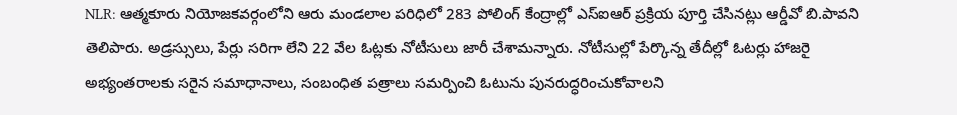NLR: ఆత్మకూరు నియోజకవర్గంలోని ఆరు మండలాల పరిధిలో 283 పోలింగ్ కేంద్రాల్లో ఎస్ఐఆర్ ప్రక్రియ పూర్తి చేసినట్లు ఆర్డీవో బి.పావని తెలిపారు. అడ్రస్సులు, పేర్లు సరిగా లేని 22 వేల ఓట్లకు నోటీసులు జారీ చేశామన్నారు. నోటీసుల్లో పేర్కొన్న తేదీల్లో ఓటర్లు హాజరై అభ్యంతరాలకు సరైన సమాధానాలు, సంబంధిత పత్రాలు సమర్పించి ఓటును పునరుద్ధరించుకోవాలని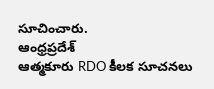సూచించారు.
ఆంధ్రప్రదేశ్
ఆత్మకూరు RDO కీలక సూచనలు